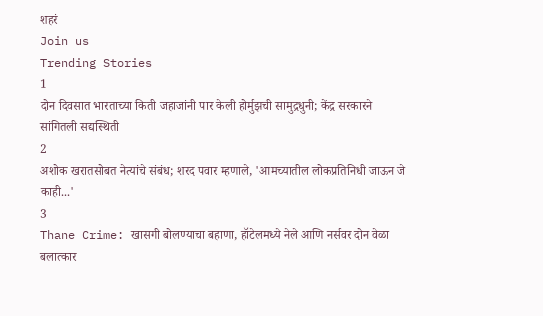शहरं
Join us
Trending Stories
1
दोन दिवसात भारताच्या किती जहाजांनी पार केली होर्मुझची सामुद्रधुनी; केंद्र सरकारने सांगितली सद्यस्थिती
2
अशोक खरातसोबत नेत्यांचे संबंध; शरद पवार म्हणाले, 'आमच्यातील लोकप्रतिनिधी जाऊन जे काही...'
3
Thane Crime: खासगी बोलण्याचा बहाणा, हॉटेलमध्ये नेले आणि नर्सवर दोन वेळा बलात्कार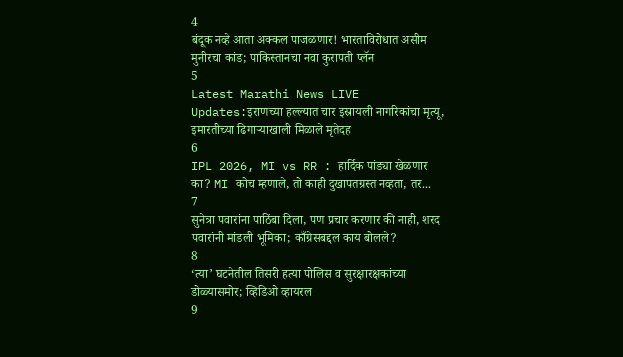4
बंदूक नव्हे आता अक्कल पाजळणार! भारताविरोधात असीम मुनीरचा कांड; पाकिस्तानचा नवा कुरापती प्लॅन
5
Latest Marathi News LIVE Updates:इराणच्या हल्ल्यात चार इस्रायली नागरिकांचा मृत्यू, इमारतीच्या ढिगाऱ्याखाली मिळाले मृतेदह
6
IPL 2026, MI vs RR : हार्दिक पांड्या खेळणार का? MI कोच म्हणाले, तो काही दुखापतग्रस्त नव्हता, तर...
7
सुनेत्रा पवारांना पाठिंबा दिला, पण प्रचार करणार की नाही, शरद पवारांनी मांडली भूमिका; काँग्रेसबद्दल काय बोलले?
8
‘त्या’ घटनेतील तिसरी हत्या पोलिस व सुरक्षारक्षकांच्या डोळ्यासमोर; व्हिडिओ व्हायरल
9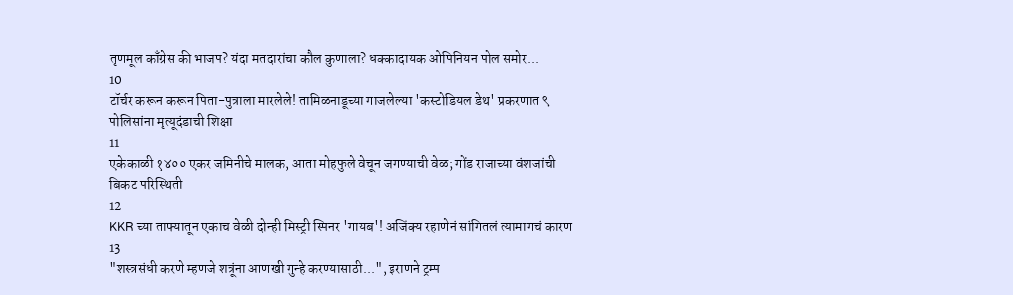तृणमूल काँग्रेस की भाजप? यंदा मतदारांचा कौल कुणाला? धक्कादायक ओपिनियन पोल समोर...
10
टॉर्चर करून करून पिता-पुत्राला मारलेले! तामिळनाडूच्या गाजलेल्या 'कस्टोडियल डेथ' प्रकरणात ९ पोलिसांना मृत्यूदंडाची शिक्षा
11
एकेकाळी १४०० एकर जमिनीचे मालक, आता मोहफुले वेचून जगण्याची वेळ; गोंड राजाच्या वंशजांची बिकट परिस्थिती
12
KKR च्या ताफ्यातून एकाच वेळी दोन्ही मिस्ट्री स्पिनर 'गायब'! अजिंक्य रहाणेनं सांगितलं त्यामागचं कारण
13
"शस्त्रसंधी करणे म्हणजे शत्रूंना आणखी गुन्हे करण्यासाठी...", इराणने ट्रम्प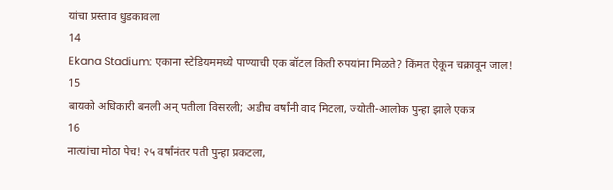यांचा प्रस्ताव धुडकावला
14
Ekana Stadium: एकाना स्टेडियममध्ये पाण्याची एक बॉटल किती रुपयांना मिळते? किंमत ऐकून चक्रावून जाल!
15
बायको अधिकारी बनली अन् पतीला विसरली; अडीच वर्षांनी वाद मिटला, ज्योती-आलोक पुन्हा झाले एकत्र
16
नात्यांचा मोठा पेच! २५ वर्षांनंतर पती पुन्हा प्रकटला,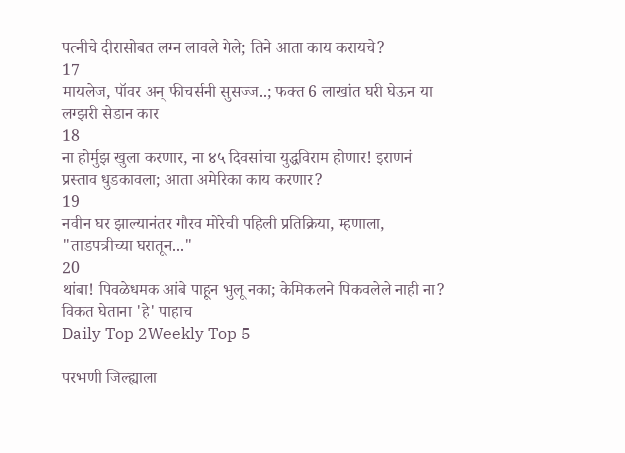पत्नीचे दीरासोबत लग्न लावले गेले; तिने आता काय करायचे?
17
मायलेज, पॉवर अन् फीचर्सनी सुसज्ज..; फक्त 6 लाखांत घरी घेऊन या लग्झरी सेडान कार
18
ना होर्मुझ खुला करणार, ना ४५ दिवसांचा युद्धविराम होणार! इराणनं प्रस्ताव धुडकावला; आता अमेरिका काय करणार?
19
नवीन घर झाल्यानंतर गौरव मोरेची पहिली प्रतिक्रिया, म्हणाला, "ताडपत्रीच्या घरातून..."
20
थांबा! पिवळेधमक आंबे पाहून भुलू नका; केमिकलने पिकवलेले नाही ना? विकत घेताना 'हे' पाहाच
Daily Top 2Weekly Top 5

परभणी जिल्ह्याला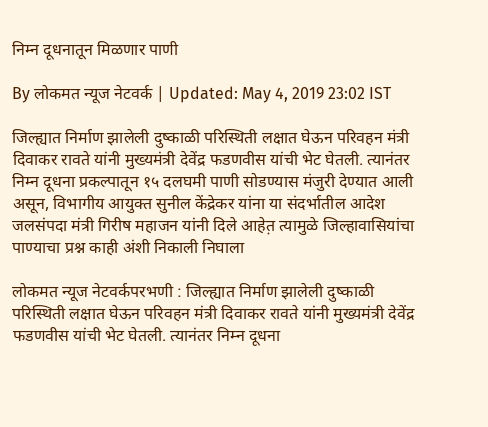निम्न दूधनातून मिळणार पाणी

By लोकमत न्यूज नेटवर्क | Updated: May 4, 2019 23:02 IST

जिल्ह्यात निर्माण झालेली दुष्काळी परिस्थिती लक्षात घेऊन परिवहन मंत्री दिवाकर रावते यांनी मुख्यमंत्री देवेंद्र फडणवीस यांची भेट घेतली. त्यानंतर निम्न दूधना प्रकल्पातून १५ दलघमी पाणी सोडण्यास मंजुरी देण्यात आली असून, विभागीय आयुक्त सुनील केंद्रेकर यांना या संदर्भातील आदेश जलसंपदा मंत्री गिरीष महाजन यांनी दिले आहेत़ त्यामुळे जिल्हावासियांचा पाण्याचा प्रश्न काही अंशी निकाली निघाला

लोकमत न्यूज नेटवर्कपरभणी : जिल्ह्यात निर्माण झालेली दुष्काळी परिस्थिती लक्षात घेऊन परिवहन मंत्री दिवाकर रावते यांनी मुख्यमंत्री देवेंद्र फडणवीस यांची भेट घेतली. त्यानंतर निम्न दूधना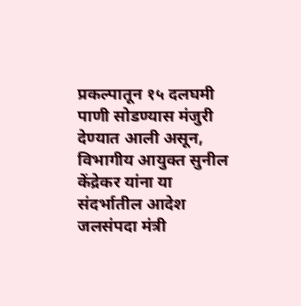प्रकल्पातून १५ दलघमी पाणी सोडण्यास मंजुरी देण्यात आली असून, विभागीय आयुक्त सुनील केंद्रेकर यांना या संदर्भातील आदेश जलसंपदा मंत्री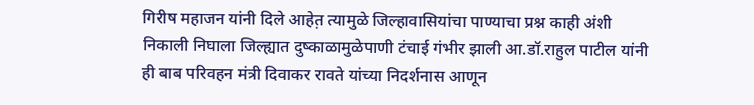गिरीष महाजन यांनी दिले आहेत़ त्यामुळे जिल्हावासियांचा पाण्याचा प्रश्न काही अंशी निकाली निघाला जिल्ह्यात दुष्काळामुळेपाणी टंचाई गंभीर झाली आ.डॉ.राहुल पाटील यांनी ही बाब परिवहन मंत्री दिवाकर रावते यांच्या निदर्शनास आणून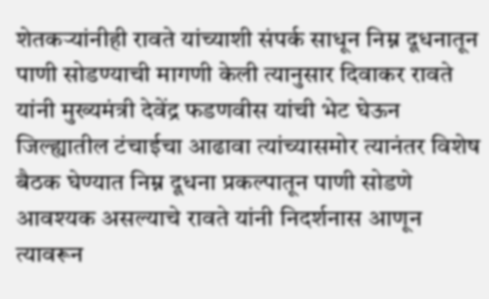शेतकऱ्यांनीही रावते यांच्याशी संपर्क साधून निम्न दूधनातून पाणी सोडण्याची मागणी केली त्यानुसार दिवाकर रावते यांनी मुख्यमंत्री देवेंद्र फडणवीस यांची भेट घेऊन जिल्ह्यातील टंचाईचा आढावा त्यांच्यासमोर त्यानंतर विशेष बैठक घेण्यात निम्न दूधना प्रकल्पातून पाणी सोडणे आवश्यक असल्याचे रावते यांनी निदर्शनास आणून त्यावरून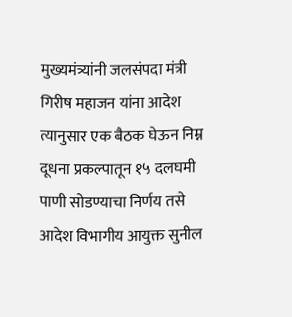मुख्यमंत्र्यांनी जलसंपदा मंत्री गिरीष महाजन यांना आदेश त्यानुसार एक बैठक घेऊन निम्न दूधना प्रकल्पातून १५ दलघमी पाणी सोडण्याचा निर्णय तसे आदेश विभागीय आयुक्त सुनील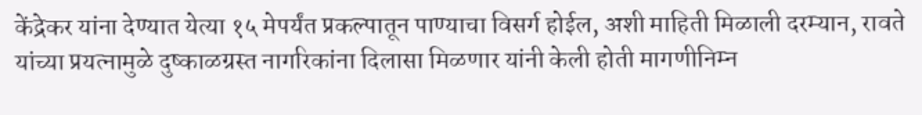केंद्रेकर यांना देण्यात येत्या १५ मेपर्यंत प्रकल्पातून पाण्याचा विसर्ग होईल, अशी माहिती मिळाली दरम्यान, रावते यांच्या प्रयत्नामुळे दुष्काळग्रस्त नागरिकांना दिलासा मिळणार यांनी केली होती मागणीनिम्न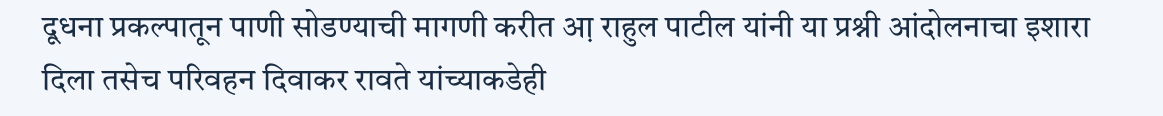दूधना प्रकल्पातून पाणी सोडण्याची मागणी करीत आ़ राहुल पाटील यांनी या प्रश्नी आंदोलनाचा इशारा दिला तसेच परिवहन दिवाकर रावते यांच्याकडेही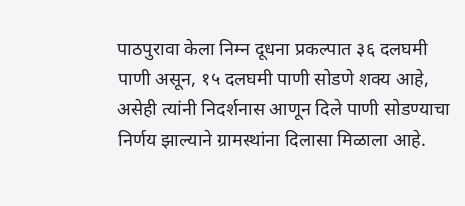पाठपुरावा केला निम्न दूधना प्रकल्पात ३६ दलघमी पाणी असून, १५ दलघमी पाणी सोडणे शक्य आहे, असेही त्यांनी निदर्शनास आणून दिले पाणी सोडण्याचा निर्णय झाल्याने ग्रामस्थांना दिलासा मिळाला आहे.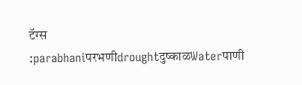टॅग्स :parabhaniपरभणीdroughtदुष्काळWaterपाणी